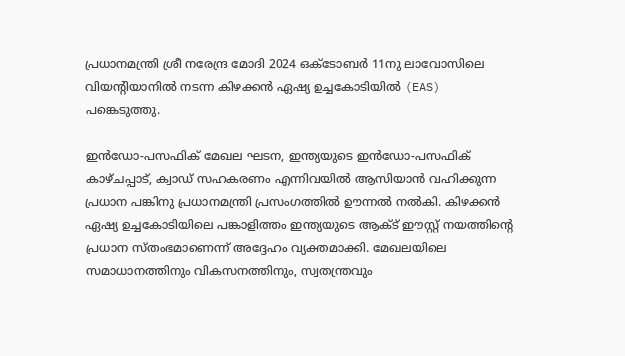പ്രധാനമന്ത്രി ശ്രീ നരേന്ദ്ര മോദി 2024 ഒക്ടോബർ 11നു ലാവോസിലെ വിയന്റിയാനിൽ നടന്ന കിഴക്കൻ ഏഷ്യ ഉച്ചകോടിയിൽ (EAS) പങ്കെടുത്തു.

ഇൻഡോ-പസഫിക് മേഖല ഘടന, ഇന്ത്യയുടെ ഇൻഡോ-പസഫിക് കാഴ്ചപ്പാട്, ക്വാഡ് സഹകരണം എന്നിവയിൽ ആസിയാൻ വഹിക്കുന്ന പ്രധാന പങ്കിനു പ്രധാനമന്ത്രി പ്രസംഗത്തിൽ ഊന്നൽ നൽകി. കിഴക്കൻ ഏഷ്യ ഉച്ചകോടിയിലെ പങ്കാളിത്തം ഇന്ത്യയുടെ ആക്ട് ഈസ്റ്റ് നയത്തിന്റെ പ്രധാന സ്തംഭമാണെന്ന് അദ്ദേഹം വ്യക്തമാക്കി. മേഖലയിലെ സമാധാനത്തിനും വികസനത്തിനും, സ്വതന്ത്രവും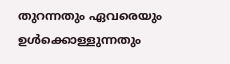തുറന്നതും ഏവരെയും ഉൾക്കൊള്ളുന്നതും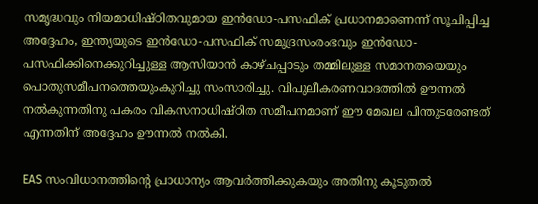സമൃദ്ധവും നിയമാധിഷ്ഠിതവുമായ ഇൻഡോ-പസഫിക് പ്രധാനമാണെന്ന് സൂചിപ്പിച്ച അദ്ദേഹം, ഇന്ത്യയുടെ ഇൻഡോ-പസഫിക് സമുദ്രസംരംഭവും ഇൻഡോ-പസഫിക്കിനെക്കുറിച്ചുള്ള ആസിയാൻ കാഴ്ചപ്പാടും തമ്മിലുള്ള സമാനതയെയും പൊതുസമീപനത്തെയുംകുറിച്ചു സംസാരിച്ചു. വിപുലീകരണവാദത്തിൽ ഊന്നൽ നൽകുന്നതിനു പകരം വികസനാധിഷ്ഠിത സമീപനമാണ് ഈ മേഖല പിന്തുടരേണ്ടത് എന്നതിന് അദ്ദേഹം ഊന്നൽ നൽകി.

EAS സംവിധാനത്തിന്റെ പ്രാധാന്യം ആവർത്തിക്കുകയും അതിനു കൂടുതൽ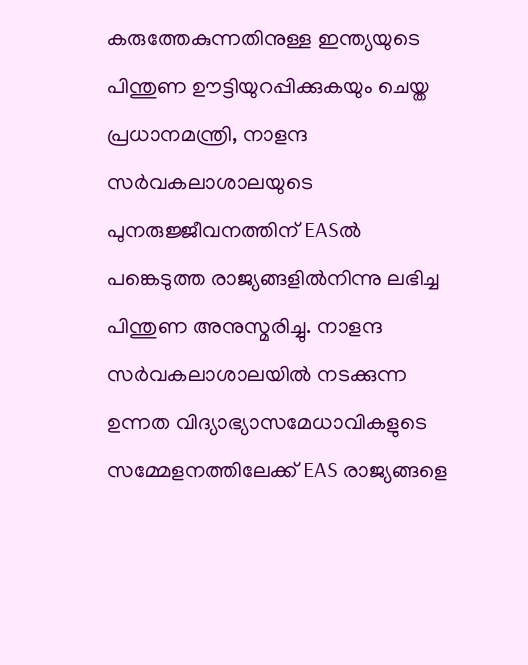കരുത്തേകുന്നതിനുള്ള ഇന്ത്യയുടെ പിന്തുണ ഊട്ടിയുറപ്പിക്കുകയും ചെയ്ത പ്രധാനമന്ത്രി, നാളന്ദ സർവകലാശാലയുടെ പുനരുജ്ജീവനത്തിന് EASൽ പങ്കെടുത്ത രാജ്യങ്ങളിൽനിന്നു ലഭിച്ച പിന്തുണ അനുസ്മരിച്ചു. നാളന്ദ സർവകലാശാലയിൽ നടക്കുന്ന ഉന്നത വിദ്യാഭ്യാസമേധാവികളുടെ സമ്മേളനത്തിലേക്ക് EAS രാജ്യങ്ങളെ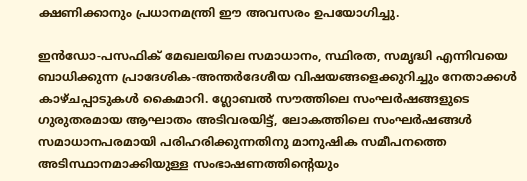ക്ഷണിക്കാനും പ്രധാനമന്ത്രി ഈ അവസരം ഉപയോഗിച്ചു.

ഇൻഡോ-പസഫിക് മേഖലയിലെ സമാധാനം, സ്ഥിരത, സമൃദ്ധി എന്നിവയെ ബാധിക്കുന്ന പ്രാദേശിക-അന്തർദേശീയ വിഷയങ്ങളെക്കുറിച്ചും നേതാക്കൾ കാഴ്ചപ്പാടുകൾ കൈമാറി. ഗ്ലോബൽ സൗത്തിലെ സംഘർഷങ്ങളുടെ ഗുരുതരമായ ആഘാതം അടിവരയിട്ട്, ലോകത്തിലെ സംഘർഷങ്ങൾ സമാധാനപരമായി പരിഹരിക്കുന്നതിനു മാനുഷിക സമീപനത്തെ അടിസ്ഥാനമാക്കിയുള്ള സംഭാഷണത്തിന്റെയും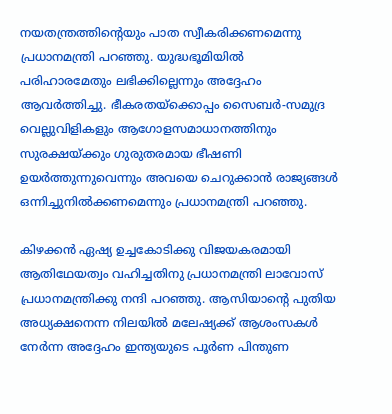നയതന്ത്രത്തിന്റെയും പാത സ്വീകരിക്കണമെന്നു പ്രധാനമന്ത്രി പറഞ്ഞു. യുദ്ധഭൂമിയിൽ പരിഹാരമേതും ലഭിക്കില്ലെന്നും അദ്ദേഹം ആവർത്തിച്ചു. ഭീകരതയ്‌ക്കൊപ്പം സൈബർ-സമുദ്ര വെല്ലുവിളികളും ആഗോളസമാധാനത്തിനും സുരക്ഷയ്ക്കും ഗുരുതരമായ ഭീഷണി ഉയർത്തുന്നുവെന്നും അവയെ ചെറുക്കാൻ രാജ്യങ്ങൾ ഒന്നിച്ചുനിൽക്കണമെന്നും പ്രധാനമന്ത്രി പറഞ്ഞു.

കിഴക്കൻ ഏഷ്യ ഉച്ചകോടിക്കു വിജയകരമായി ആതിഥേയത്വം വഹിച്ചതിനു പ്രധാനമന്ത്രി ലാവോസ് പ്രധാനമന്ത്രിക്കു നന്ദി പറഞ്ഞു. ആസിയാന്റെ പുതിയ അധ്യക്ഷനെന്ന നിലയിൽ മലേഷ്യക്ക് ആശംസകൾ നേർന്ന അദ്ദേഹം ഇന്ത്യയുടെ പൂർണ പിന്തുണ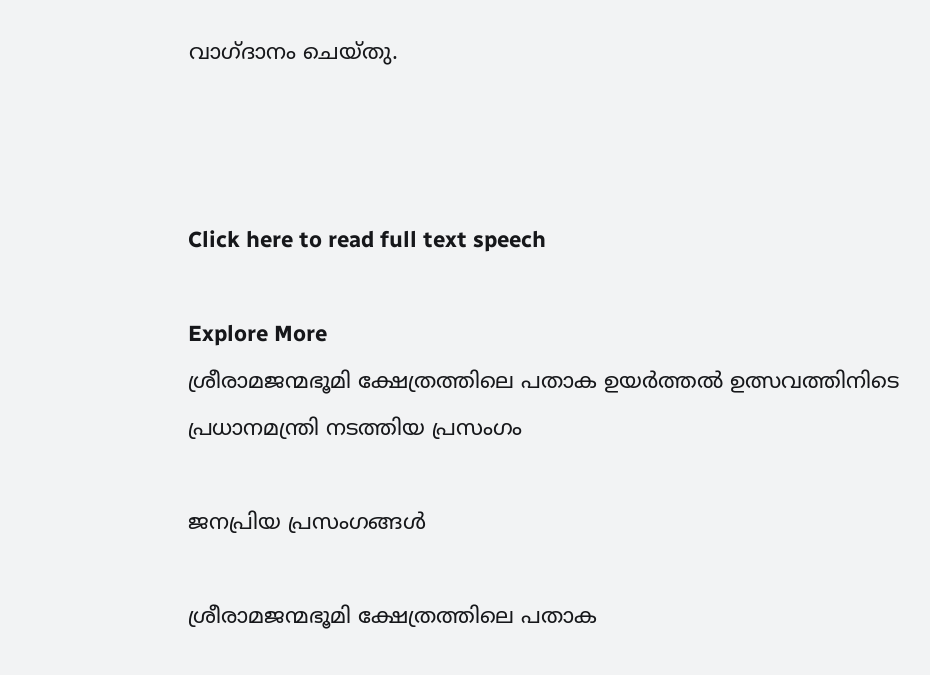വാഗ്ദാനം ചെയ്തു.



Click here to read full text speech

Explore More
ശ്രീരാമജന്മഭൂമി ക്ഷേത്രത്തിലെ പതാക ഉയർത്തൽ ഉത്സവത്തിനിടെ പ്രധാനമന്ത്രി നടത്തിയ പ്രസംഗം

ജനപ്രിയ പ്രസംഗങ്ങൾ

ശ്രീരാമജന്മഭൂമി ക്ഷേത്രത്തിലെ പതാക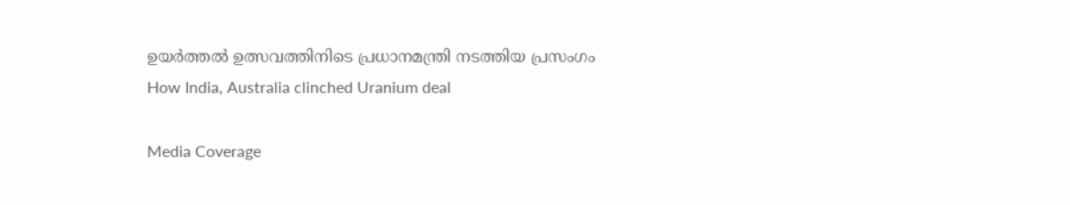ഉയർത്തൽ ഉത്സവത്തിനിടെ പ്രധാനമന്ത്രി നടത്തിയ പ്രസംഗം
How India, Australia clinched Uranium deal

Media Coverage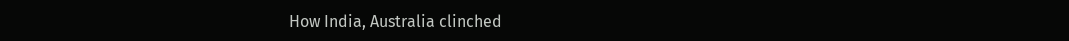How India, Australia clinched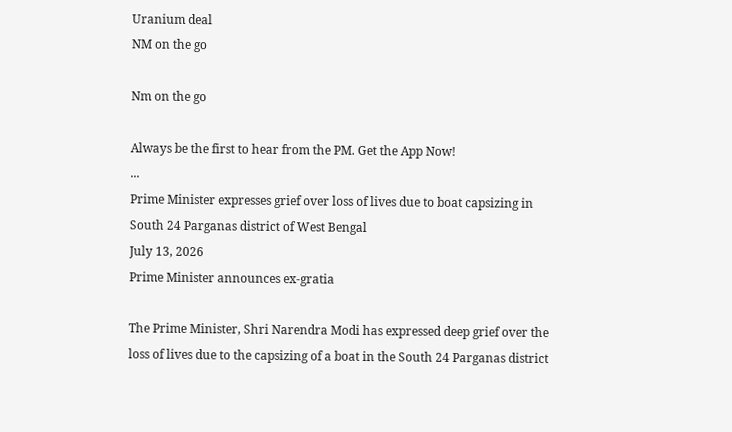Uranium deal
NM on the go

Nm on the go

Always be the first to hear from the PM. Get the App Now!
...
Prime Minister expresses grief over loss of lives due to boat capsizing in South 24 Parganas district of West Bengal
July 13, 2026
Prime Minister announces ex-gratia

The Prime Minister, Shri Narendra Modi has expressed deep grief over the loss of lives due to the capsizing of a boat in the South 24 Parganas district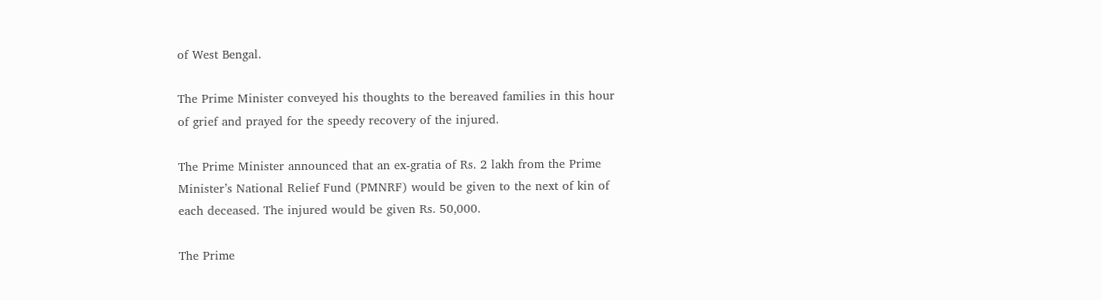of West Bengal.

The Prime Minister conveyed his thoughts to the bereaved families in this hour of grief and prayed for the speedy recovery of the injured.

The Prime Minister announced that an ex-gratia of Rs. 2 lakh from the Prime Minister’s National Relief Fund (PMNRF) would be given to the next of kin of each deceased. The injured would be given Rs. 50,000.

The Prime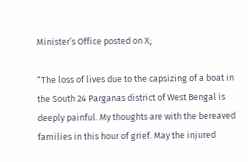Minister’s Office posted on X;

“The loss of lives due to the capsizing of a boat in the South 24 Parganas district of West Bengal is deeply painful. My thoughts are with the bereaved families in this hour of grief. May the injured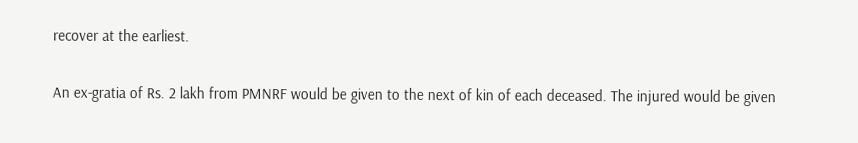recover at the earliest.

An ex-gratia of Rs. 2 lakh from PMNRF would be given to the next of kin of each deceased. The injured would be given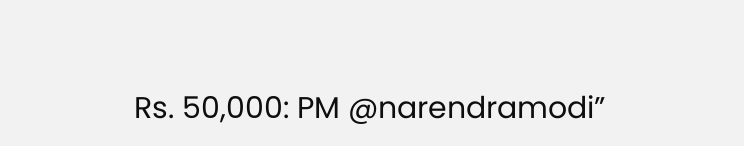Rs. 50,000: PM @narendramodi”